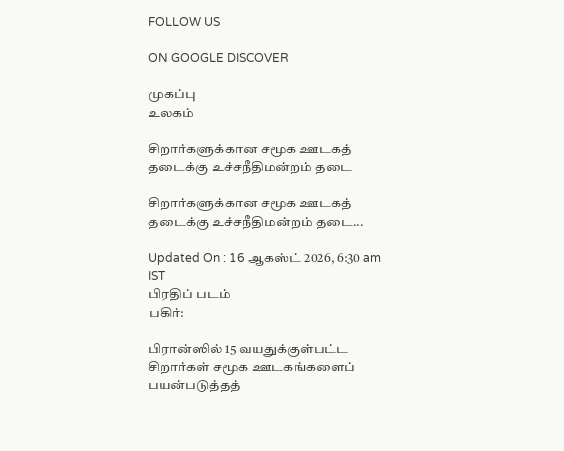FOLLOW US

ON GOOGLE DISCOVER

முகப்பு
உலகம்

சிறார்களுக்கான சமூக ஊடகத் தடைக்கு உச்சநீதிமன்றம் தடை

சிறார்களுக்கான சமூக ஊடகத் தடைக்கு உச்சநீதிமன்றம் தடை...

Updated On : 16 ஆகஸ்ட் 2026, 6:30 am IST
பிரதிப் படம்
பகிர்:

பிரான்ஸில் 15 வயதுக்குள்பட்ட சிறார்கள் சமூக ஊடகங்களைப் பயன்படுத்தத்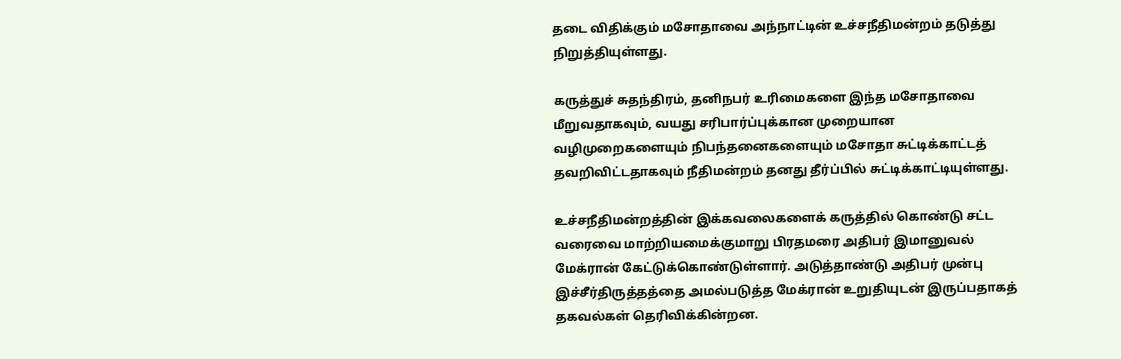தடை விதிக்கும் மசோதாவை அந்நாட்டின் உச்சநீதிமன்றம் தடுத்து நிறுத்தியுள்ளது.

கருத்துச் சுதந்திரம், தனிநபர் உரிமைகளை இந்த மசோதாவை மீறுவதாகவும், வயது சரிபார்ப்புக்கான முறையான வழிமுறைகளையும் நிபந்தனைகளையும் மசோதா சுட்டிக்காட்டத் தவறிவிட்டதாகவும் நீதிமன்றம் தனது தீர்ப்பில் சுட்டிக்காட்டியுள்ளது.

உச்சநீதிமன்றத்தின் இக்கவலைகளைக் கருத்தில் கொண்டு சட்ட வரைவை மாற்றியமைக்குமாறு பிரதமரை அதிபர் இமானுவல் மேக்ரான் கேட்டுக்கொண்டுள்ளார். அடுத்தாண்டு அதிபர் முன்பு இச்சீர்திருத்தத்தை அமல்படுத்த மேக்ரான் உறுதியுடன் இருப்பதாகத் தகவல்கள் தெரிவிக்கின்றன.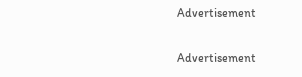Advertisement

Advertisement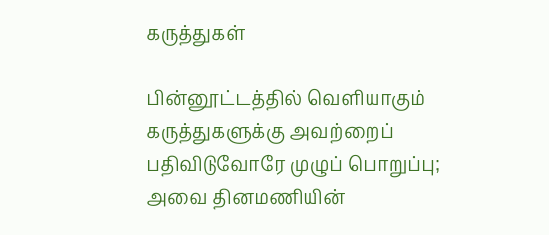கருத்துகள்

பின்னூட்டத்தில் வெளியாகும் கருத்துகளுக்கு அவற்றைப் பதிவிடுவோரே முழுப் பொறுப்பு; அவை தினமணியின்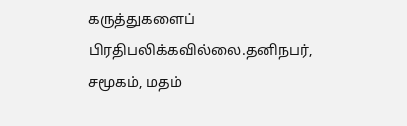கருத்துகளைப் பிரதிபலிக்கவில்லை.தனிநபர், சமூகம், மதம்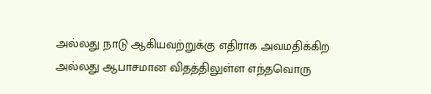அல்லது நாடு ஆகியவற்றுக்கு எதிராக அவமதிக்கிற அல்லது ஆபாசமான விதத்திலுள்ள எந்தவொரு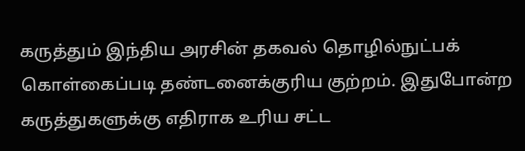கருத்தும் இந்திய அரசின் தகவல் தொழில்நுட்பக் கொள்கைப்படி தண்டனைக்குரிய குற்றம். இதுபோன்ற கருத்துகளுக்கு எதிராக உரிய சட்ட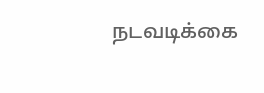நடவடிக்கை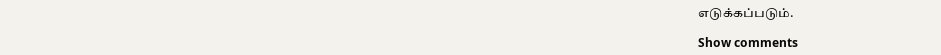எடுக்கப்படும்.

Show comments